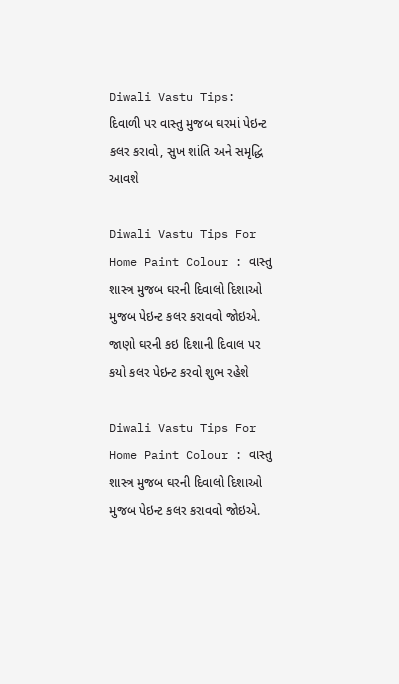Diwali Vastu Tips: દિવાળી પર વાસ્તુ મુજબ ઘરમાં પેઇન્ટ કલર કરાવો, સુખ શાંતિ અને સમૃદ્ધિ આવશે

Diwali Vastu Tips For Home Paint Colour : વાસ્તુ શાસ્ત્ર મુજબ ઘરની દિવાલો દિશાઓ મુજબ પેઇન્ટ કલર કરાવવો જોઇએ. જાણો ઘરની કઇ દિશાની દિવાલ પર કયો કલર પેઇન્ટ કરવો શુભ રહેશે

Diwali Vastu Tips For Home Paint Colour : વાસ્તુ શાસ્ત્ર મુજબ ઘરની દિવાલો દિશાઓ મુજબ પેઇન્ટ કલર કરાવવો જોઇએ.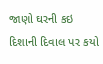જાણો ઘરની કઇ દિશાની દિવાલ પર કયો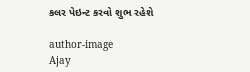કલર પેઇન્ટ કરવો શુભ રહેશે

author-image
Ajay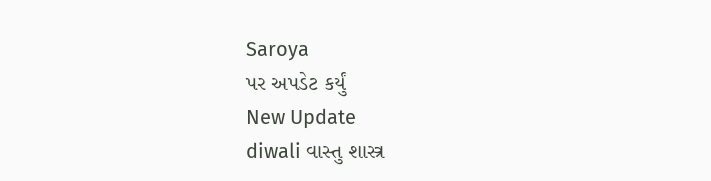Saroya
પર અપડેટ કર્યું
New Update
diwali વાસ્તુ શાસ્ત્ર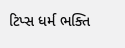ટિપ્સ ધર્મ ભક્તિ